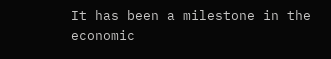It has been a milestone in the economic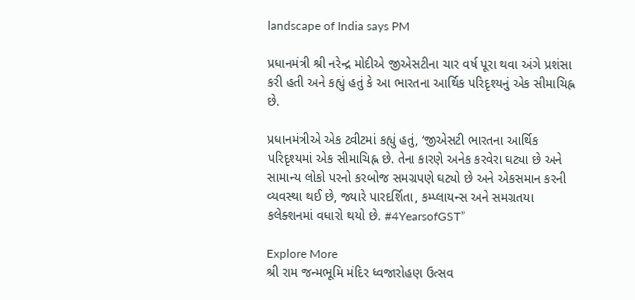landscape of India says PM

પ્રધાનમંત્રી શ્રી નરેન્દ્ર મોદીએ જીએસટીના ચાર વર્ષ પૂરા થવા અંગે પ્રશંસા કરી હતી અને કહ્યું હતું કે આ ભારતના આર્થિક પરિદૃશ્યનું એક સીમાચિહ્ન છે.

પ્રધાનમંત્રીએ એક ટ્વીટમાં કહ્યું હતું, ‘જીએસટી ભારતના આર્થિક પરિદૃશ્યમાં એક સીમાચિહ્ન છે. તેના કારણે અનેક કરવેરા ઘટ્યા છે અને સામાન્ય લોકો પરનો કરબોજ સમગ્રપણે ઘટ્યો છે અને એકસમાન કરની વ્યવસ્થા થઈ છે, જ્યારે પારદર્શિતા, કમ્પ્લાયન્સ અને સમગ્રતયા કલેક્શનમાં વધારો થયો છે. #4YearsofGST”

Explore More
શ્રી રામ જન્મભૂમિ મંદિર ધ્વજારોહણ ઉત્સવ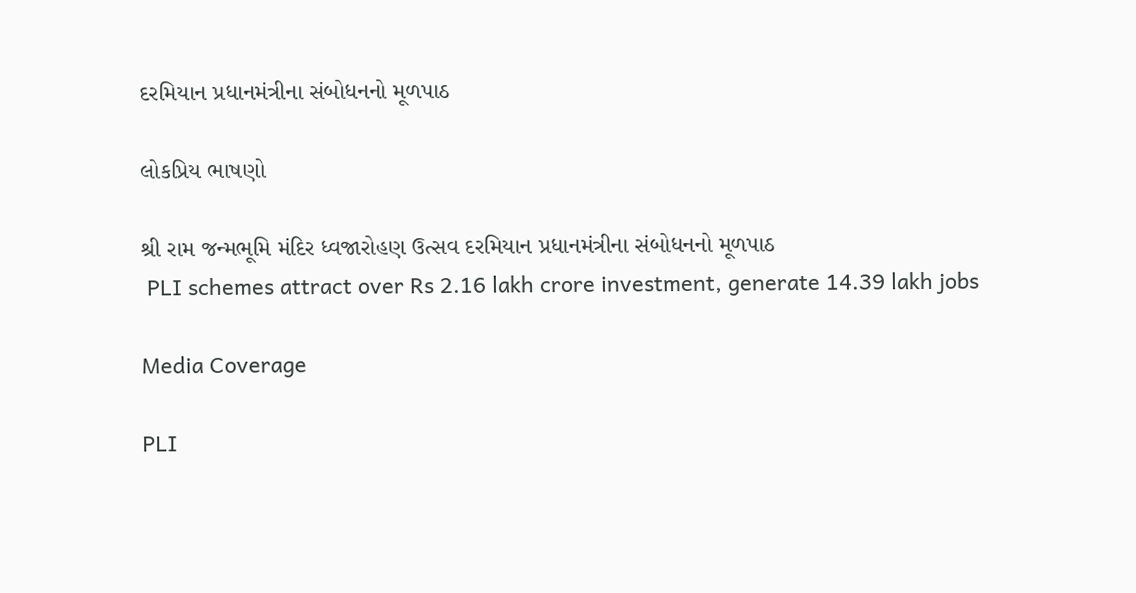દરમિયાન પ્રધાનમંત્રીના સંબોધનનો મૂળપાઠ

લોકપ્રિય ભાષણો

શ્રી રામ જન્મભૂમિ મંદિર ધ્વજારોહણ ઉત્સવ દરમિયાન પ્રધાનમંત્રીના સંબોધનનો મૂળપાઠ
 PLI schemes attract over Rs 2.16 lakh crore investment, generate 14.39 lakh jobs

Media Coverage

PLI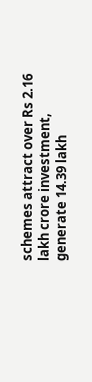schemes attract over Rs 2.16 lakh crore investment, generate 14.39 lakh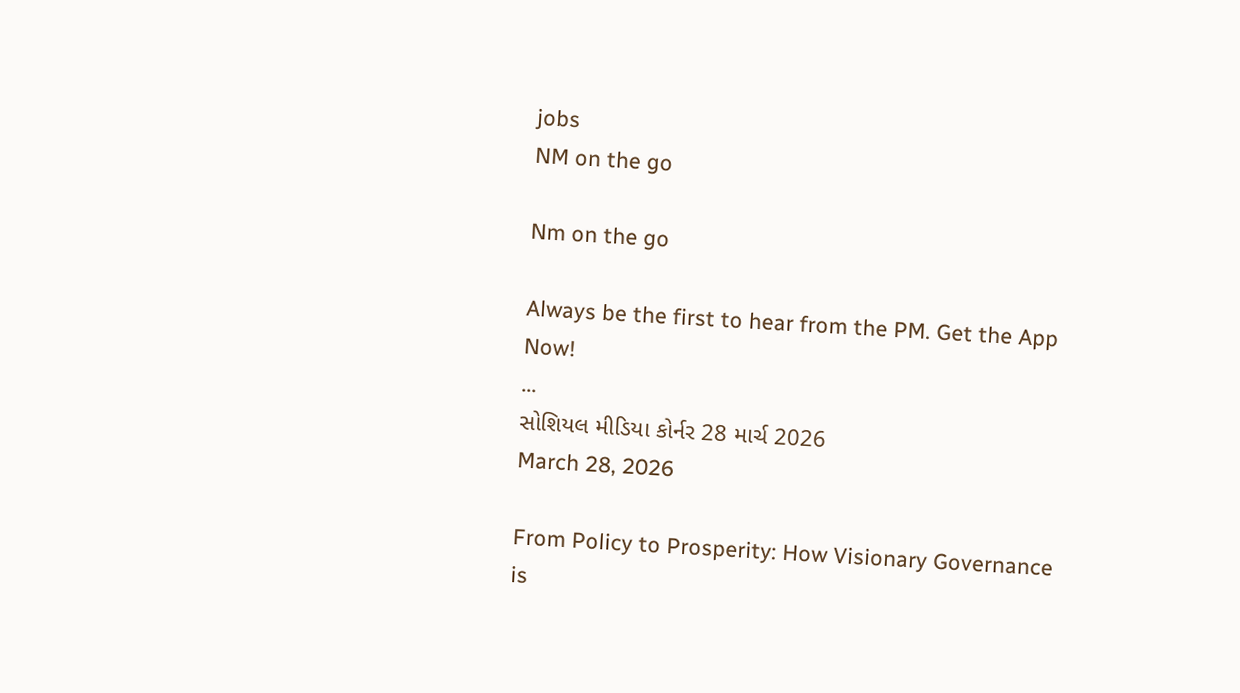jobs
NM on the go

Nm on the go

Always be the first to hear from the PM. Get the App Now!
...
સોશિયલ મીડિયા કોર્નર 28 માર્ચ 2026
March 28, 2026

From Policy to Prosperity: How Visionary Governance is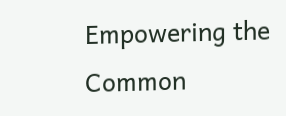Empowering the Common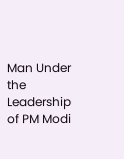Man Under the Leadership of PM Modi